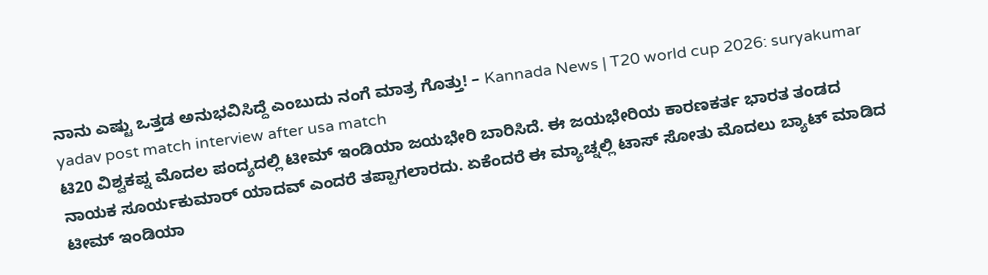ನಾನು ಎಷ್ಟು ಒತ್ತಡ ಅನುಭವಿಸಿದ್ದೆ ಎಂಬುದು ನಂಗೆ ಮಾತ್ರ ಗೊತ್ತು! – Kannada News | T20 world cup 2026: suryakumar yadav post match interview after usa match
ಟಿ20 ವಿಶ್ವಕಪ್ನ ಮೊದಲ ಪಂದ್ಯದಲ್ಲಿ ಟೀಮ್ ಇಂಡಿಯಾ ಜಯಭೇರಿ ಬಾರಿಸಿದೆ. ಈ ಜಯಭೇರಿಯ ಕಾರಣಕರ್ತ ಭಾರತ ತಂಡದ ನಾಯಕ ಸೂರ್ಯಕುಮಾರ್ ಯಾದವ್ ಎಂದರೆ ತಪ್ಪಾಗಲಾರದು. ಏಕೆಂದರೆ ಈ ಮ್ಯಾಚ್ನಲ್ಲಿ ಟಾಸ್ ಸೋತು ಮೊದಲು ಬ್ಯಾಟ್ ಮಾಡಿದ ಟೀಮ್ ಇಂಡಿಯಾ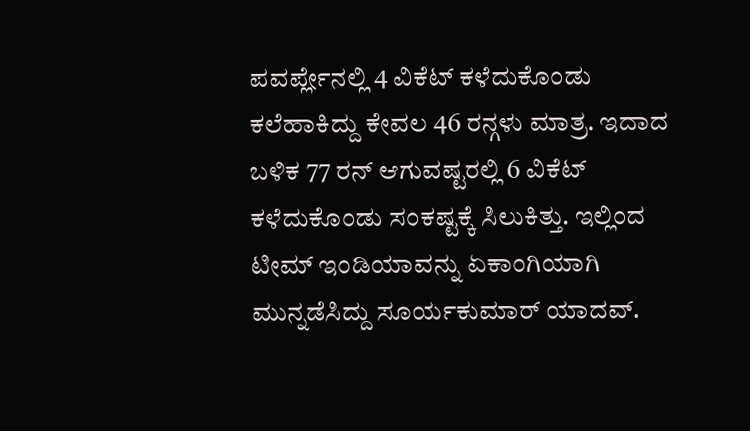ಪವರ್ಪ್ಲೇನಲ್ಲಿ 4 ವಿಕೆಟ್ ಕಳೆದುಕೊಂಡು ಕಲೆಹಾಕಿದ್ದು ಕೇವಲ 46 ರನ್ಗಳು ಮಾತ್ರ. ಇದಾದ ಬಳಿಕ 77 ರನ್ ಆಗುವಷ್ಟರಲ್ಲಿ 6 ವಿಕೆಟ್ ಕಳೆದುಕೊಂಡು ಸಂಕಷ್ಟಕ್ಕೆ ಸಿಲುಕಿತ್ತು. ಇಲ್ಲಿಂದ ಟೀಮ್ ಇಂಡಿಯಾವನ್ನು ಏಕಾಂಗಿಯಾಗಿ ಮುನ್ನಡೆಸಿದ್ದು ಸೂರ್ಯಕುಮಾರ್ ಯಾದವ್.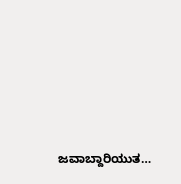ಜವಾಬ್ದಾರಿಯುತ…